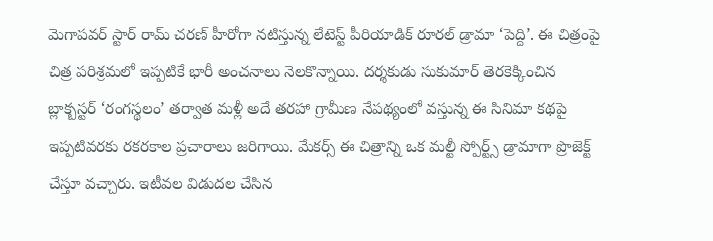మెగాపవర్ స్టార్ రామ్ చరణ్ హీరోగా నటిస్తున్న లేటెస్ట్ పీరియాడిక్ రూరల్ డ్రామా ‘పెద్ది’. ఈ చిత్రంపై చిత్ర పరిశ్రమలో ఇప్పటికే భారీ అంచనాలు నెలకొన్నాయి. దర్శకుడు సుకుమార్ తెరకెక్కించిన బ్లాక్బస్టర్ ‘రంగస్థలం’ తర్వాత మళ్లీ అదే తరహా గ్రామీణ నేపథ్యంలో వస్తున్న ఈ సినిమా కథపై ఇప్పటివరకు రకరకాల ప్రచారాలు జరిగాయి. మేకర్స్ ఈ చిత్రాన్ని ఒక మల్టీ స్పోర్ట్స్ డ్రామాగా ప్రొజెక్ట్ చేస్తూ వచ్చారు. ఇటీవల విడుదల చేసిన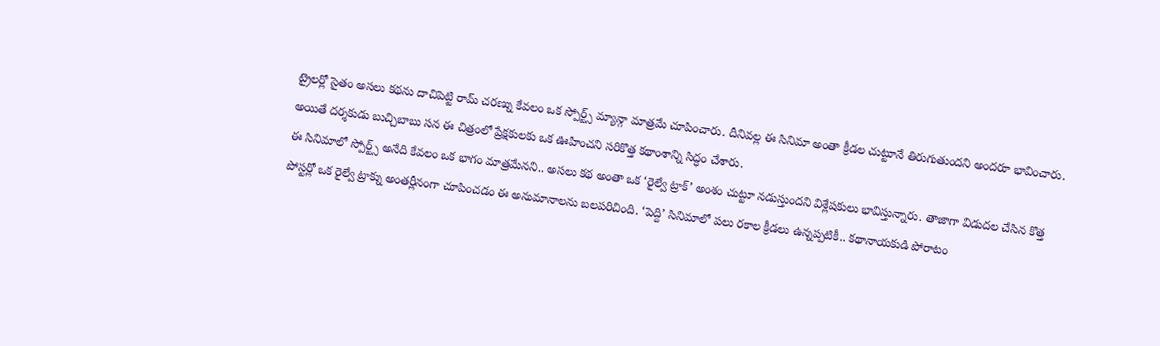ట్రైలర్లో సైతం అసలు కథను దాచిపెట్టి రామ్ చరణ్ను కేవలం ఒక స్పోర్ట్స్ మ్యాన్గా మాత్రమే చూపించారు. దీనివల్ల ఈ సినిమా అంతా క్రీడల చుట్టూనే తిరుగుతుందని అందరూ భావించారు. అయితే దర్శకుడు బుచ్చిబాబు సన ఈ చిత్రంలో ప్రేక్షకులకు ఒక ఊహించని సరికొత్త కథాంశాన్ని సిద్ధం చేశారు.
ఈ సినిమాలో స్పోర్ట్స్ అనేది కేవలం ఒక భాగం మాత్రమేనని.. అసలు కథ అంతా ఒక ‘రైల్వే ట్రాక్’ అంశం చుట్టూ నడుస్తుందని విశ్లేషకులు భావిస్తున్నారు. తాజాగా విడుదల చేసిన కొత్త పోస్టర్లో ఒక రైల్వే ట్రాక్ను అంతర్లీనంగా చూపించడం ఈ అనుమానాలను బలపరిచింది. ‘పెద్ది’ సినిమాలో పలు రకాల క్రీడలు ఉన్నప్పటికీ.. కథానాయకుడి పోరాటం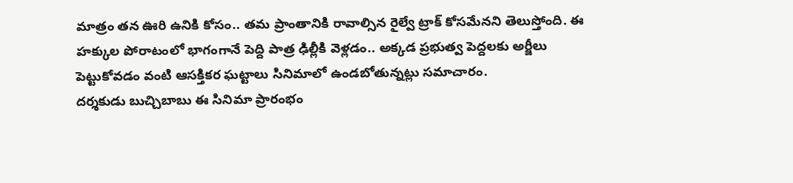మాత్రం తన ఊరి ఉనికి కోసం.. తమ ప్రాంతానికి రావాల్సిన రైల్వే ట్రాక్ కోసమేనని తెలుస్తోంది. ఈ హక్కుల పోరాటంలో భాగంగానే పెద్ది పాత్ర ఢిల్లీకి వెళ్లడం.. అక్కడ ప్రభుత్వ పెద్దలకు అర్జీలు పెట్టుకోవడం వంటి ఆసక్తికర ఘట్టాలు సినిమాలో ఉండబోతున్నట్లు సమాచారం.
దర్శకుడు బుచ్చిబాబు ఈ సినిమా ప్రారంభం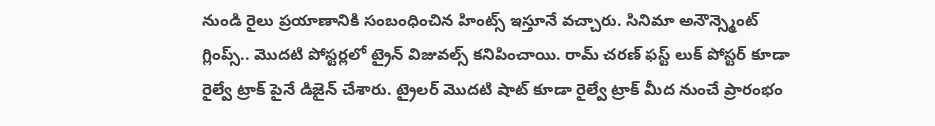నుండి రైలు ప్రయాణానికి సంబంధించిన హింట్స్ ఇస్తూనే వచ్చారు. సినిమా అనౌన్స్మెంట్ గ్లింప్స్.. మొదటి పోస్టర్లలో ట్రైన్ విజువల్స్ కనిపించాయి. రామ్ చరణ్ ఫస్ట్ లుక్ పోస్టర్ కూడా రైల్వే ట్రాక్ పైనే డిజైన్ చేశారు. ట్రైలర్ మొదటి షాట్ కూడా రైల్వే ట్రాక్ మీద నుంచే ప్రారంభం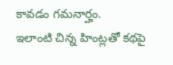కావడం గమనార్హం.
ఇలాంటి చిన్న హింట్లతో కథపై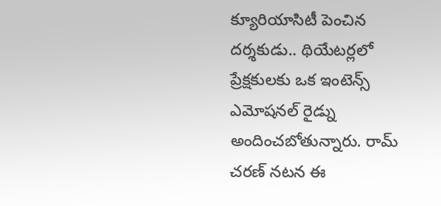క్యూరియాసిటీ పెంచిన దర్శకుడు.. థియేటర్లలో ప్రేక్షకులకు ఒక ఇంటెన్స్ ఎమోషనల్ రైడ్ను అందించబోతున్నారు. రామ్ చరణ్ నటన ఈ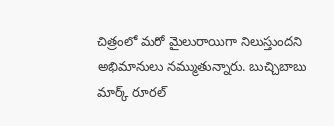చిత్రంలో మరో మైలురాయిగా నిలుస్తుందని అభిమానులు నమ్ముతున్నారు. బుచ్చిబాబు మార్క్ రూరల్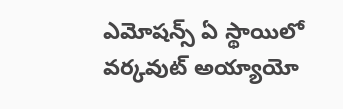ఎమోషన్స్ ఏ స్థాయిలో వర్కవుట్ అయ్యాయో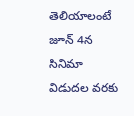తెలియాలంటే జూన్ 4న సినిమా విడుదల వరకు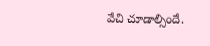వేచి చూడాల్సిందే.